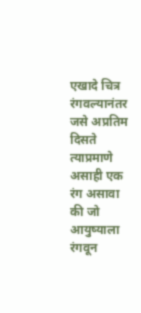एखादे चित्र रंगवल्यानंतर जसे अप्रतिम दिसते त्याप्रमाणे असाही एक रंग असावा की जो आयुष्याला रंगवून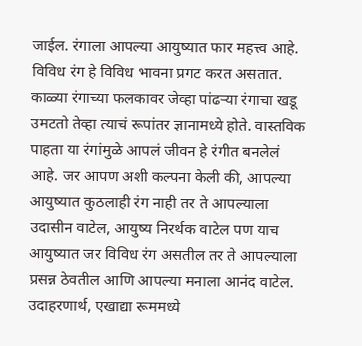जाईल. रंगाला आपल्या आयुष्यात फार महत्त्व आहे. विविध रंग हे विविध भावना प्रगट करत असतात. काळ्या रंगाच्या फलकावर जेव्हा पांढऱ्या रंगाचा खडू उमटतो तेव्हा त्याचं रूपांतर ज्ञानामध्ये होते. वास्तविक पाहता या रंगांमुळे आपलं जीवन हे रंगीत बनलेलं आहे. जर आपण अशी कल्पना केली की, आपल्या आयुष्यात कुठलाही रंग नाही तर ते आपल्याला उदासीन वाटेल, आयुष्य निरर्थक वाटेल पण याच आयुष्यात जर विविध रंग असतील तर ते आपल्याला प्रसन्न ठेवतील आणि आपल्या मनाला आनंद वाटेल. उदाहरणार्थ, एखाद्या रूममध्ये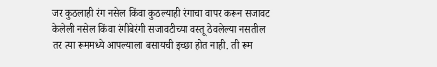जर कुठलाही रंग नसेल किंवा कुठल्याही रंगाचा वापर करून सजावट केलेली नसेल किंवा रंगीबेरंगी सजावटीच्या वस्तू ठेवलेल्या नसतील तर त्या रूममध्ये आपल्याला बसायची इच्छा होत नाही. ती रूम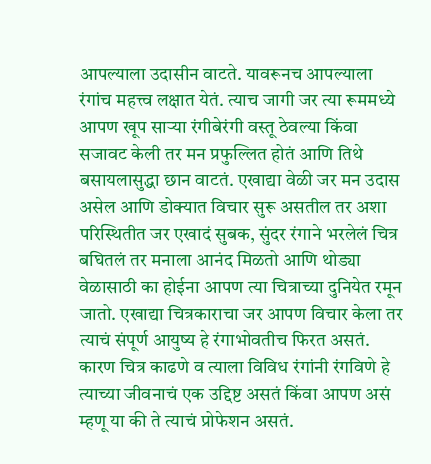आपल्याला उदासीन वाटते. यावरूनच आपल्याला रंगांच महत्त्व लक्षात येतं. त्याच जागी जर त्या रूममध्ये आपण खूप साऱ्या रंगीबेरंगी वस्तू ठेवल्या किंवा सजावट केली तर मन प्रफुल्लित होतं आणि तिथे बसायलासुद्धा छान वाटतं. एखाद्या वेळी जर मन उदास असेल आणि डोक्यात विचार सुरू असतील तर अशा परिस्थितीत जर एखादं सुबक, सुंदर रंगाने भरलेलं चित्र बघितलं तर मनाला आनंद मिळतो आणि थोड्या वेळासाठी का होईना आपण त्या चित्राच्या दुनियेत रमून जातो. एखाद्या चित्रकाराचा जर आपण विचार केला तर त्याचं संपूर्ण आयुष्य हे रंगाभोवतीच फिरत असतं. कारण चित्र काढणे व त्याला विविध रंगांनी रंगविणे हे त्याच्या जीवनाचं एक उद्दिष्ट असतं किंवा आपण असं म्हणू या की ते त्याचं प्रोफेशन असतं.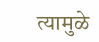त्यामुळे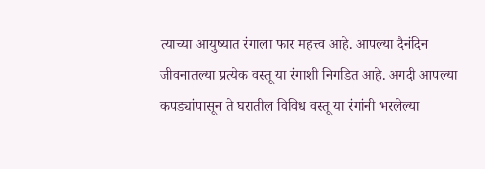त्याच्या आयुष्यात रंगाला फार महत्त्व आहे. आपल्या दैनंदिन जीवनातल्या प्रत्येक वस्तू या रंगाशी निगडित आहे. अगदी आपल्या कपड्यांपासून ते घरातील विविध वस्तू या रंगांनी भरलेल्या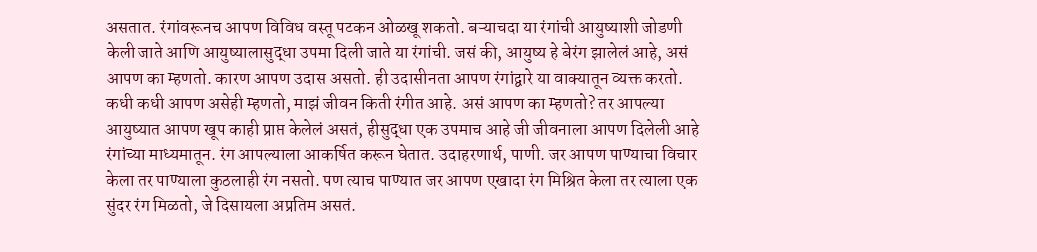असतात. रंगांवरूनच आपण विविध वस्तू पटकन ओळखू शकतो. बऱ्याचदा या रंगांची आयुष्याशी जोडणी केली जाते आणि आयुष्यालासुद्धा उपमा दिली जाते या रंगांची. जसं की, आयुष्य हे बेरंग झालेलं आहे, असं आपण का म्हणतो. कारण आपण उदास असतो. ही उदासीनता आपण रंगांद्वारे या वाक्यातून व्यक्त करतो. कधी कधी आपण असेही म्हणतो, माझं जीवन किती रंगीत आहे. असं आपण का म्हणतो? तर आपल्या आयुष्यात आपण खूप काही प्राप्त केलेलं असतं, हीसुद्धा एक उपमाच आहे जी जीवनाला आपण दिलेली आहे रंगांच्या माध्यमातून. रंग आपल्याला आकर्षित करून घेतात. उदाहरणार्थ, पाणी. जर आपण पाण्याचा विचार केला तर पाण्याला कुठलाही रंग नसतो. पण त्याच पाण्यात जर आपण एखादा रंग मिश्रित केला तर त्याला एक सुंदर रंग मिळतो, जे दिसायला अप्रतिम असतं.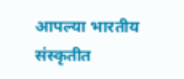आपल्या भारतीय संस्कृतीत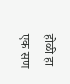होळी हा एक सण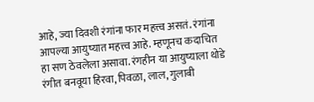आहे, ज्या दिवशी रंगांना फार महत्त्व असतं. रंगांना आपल्या आयुष्यात महत्त्व आहे. म्हणूनच कदाचित हा सण ठेवलेला असावा. रंगहीन या आयुष्याला थोडे रंगीत बनवूया हिरवा, पिवळा, लाल, गुलाबी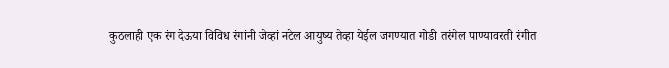कुठलाही एक रंग देऊया विविध रंगांनी जेव्हां नटेल आयुष्य तेव्हा येईल जगण्यात गोडी तरंगेल पाण्यावरती रंगीत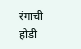रंगाची होडी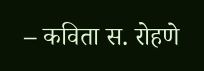– कविता स. रोहणे